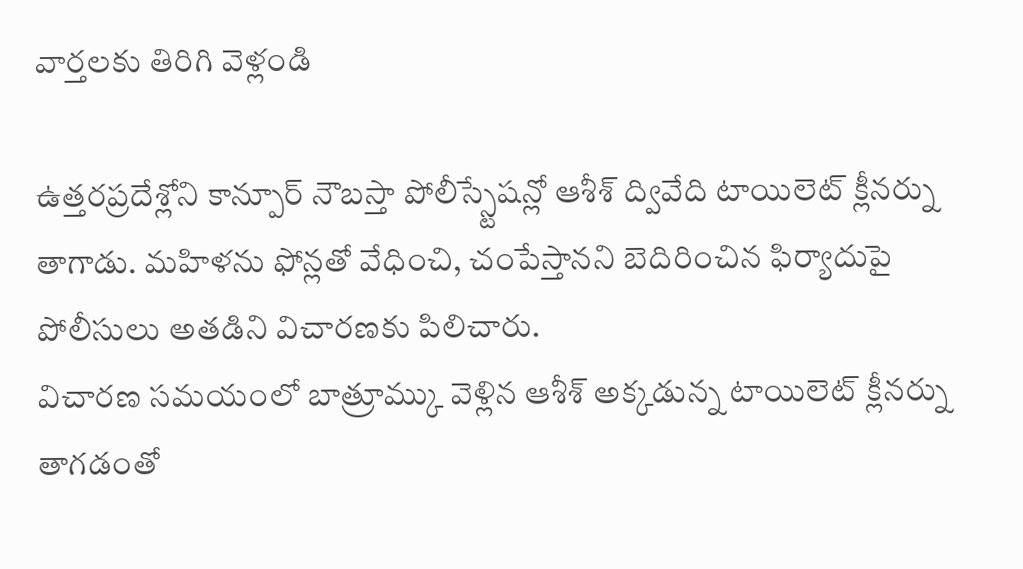వార్తలకు తిరిగి వెళ్లండి

ఉత్తరప్రదేశ్లోని కాన్పూర్ నౌబస్తా పోలీస్స్టేషన్లో ఆశీశ్ ద్వివేది టాయిలెట్ క్లీనర్ను తాగాడు. మహిళను ఫోన్లతో వేధించి, చంపేస్తానని బెదిరించిన ఫిర్యాదుపై పోలీసులు అతడిని విచారణకు పిలిచారు.
విచారణ సమయంలో బాత్రూమ్కు వెళ్లిన ఆశీశ్ అక్కడున్న టాయిలెట్ క్లీనర్ను తాగడంతో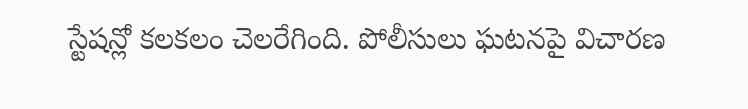స్టేషన్లో కలకలం చెలరేగింది. పోలీసులు ఘటనపై విచారణ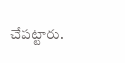చేపట్టారు.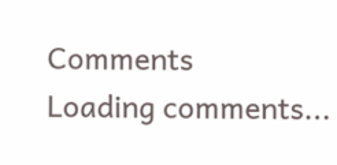Comments
Loading comments...